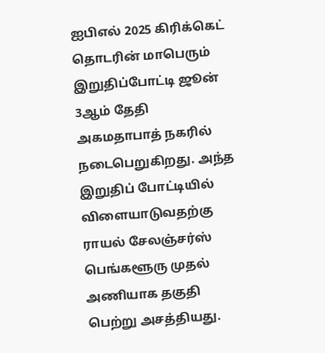ஐபிஎல் 2025 கிரிக்கெட் தொடரின் மாபெரும் இறுதிப்போட்டி ஜூன் 3ஆம் தேதி அகமதாபாத் நகரில் நடைபெறுகிறது. அந்த இறுதிப் போட்டியில் விளையாடுவதற்கு ராயல் சேலஞ்சர்ஸ் பெங்களூரு முதல் அணியாக தகுதி பெற்று அசத்தியது.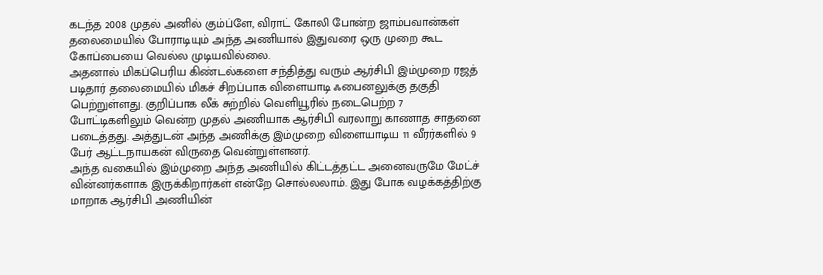கடந்த 2008 முதல் அனில் கும்ப்ளே, விராட் கோலி போன்ற ஜாம்பவான்கள் தலைமையில் போராடியும் அந்த அணியால் இதுவரை ஒரு முறை கூட கோப்பையை வெல்ல முடியவில்லை.
அதனால் மிகப்பெரிய கிண்டல்களை சந்தித்து வரும் ஆர்சிபி இம்முறை ரஜத் படிதார் தலைமையில் மிகச் சிறப்பாக விளையாடி ஃபைனலுக்கு தகுதி பெற்றுள்ளது. குறிப்பாக லீக் சுற்றில் வெளியூரில் நடைபெற்ற 7 போட்டிகளிலும் வென்ற முதல் அணியாக ஆர்சிபி வரலாறு காணாத சாதனை படைத்தது. அத்துடன் அந்த அணிக்கு இம்முறை விளையாடிய 11 வீரர்களில் 9 பேர் ஆட்டநாயகன் விருதை வென்றுள்ளனர்.
அந்த வகையில் இம்முறை அந்த அணியில் கிட்டத்தட்ட அனைவருமே மேட்ச் வின்னர்களாக இருக்கிறார்கள் என்றே சொல்லலாம். இது போக வழக்கத்திற்கு மாறாக ஆர்சிபி அணியின்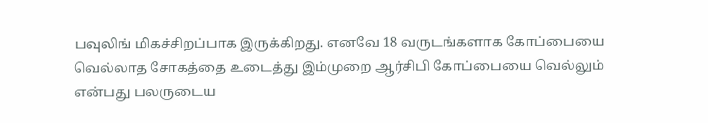பவுலிங் மிகச்சிறப்பாக இருக்கிறது. எனவே 18 வருடங்களாக கோப்பையை வெல்லாத சோகத்தை உடைத்து இம்முறை ஆர்சிபி கோப்பையை வெல்லும் என்பது பலருடைய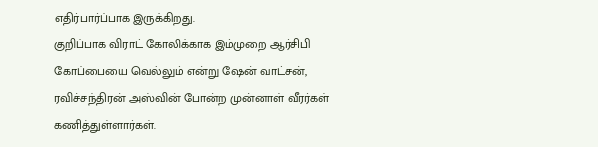எதிர்பார்ப்பாக இருக்கிறது.
குறிப்பாக விராட் கோலிக்காக இம்முறை ஆர்சிபி கோப்பையை வெல்லும் என்று ஷேன் வாட்சன், ரவிச்சந்திரன் அஸ்வின் போன்ற முன்னாள் வீரர்கள் கணித்துள்ளார்கள்.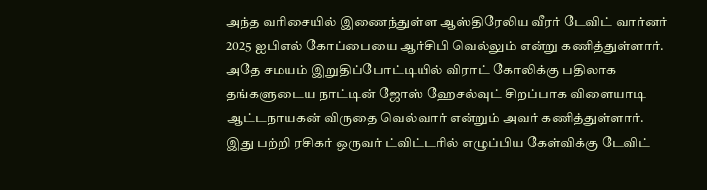அந்த வரிசையில் இணைந்துள்ள ஆஸ்திரேலிய வீரர் டேவிட் வார்னர் 2025 ஐபிஎல் கோப்பையை ஆர்சிபி வெல்லும் என்று கணித்துள்ளார். அதே சமயம் இறுதிப்போட்டியில் விராட் கோலிக்கு பதிலாக தங்களுடைய நாட்டின் ஜோஸ் ஹேசல்வுட் சிறப்பாக விளையாடி ஆட்டநாயகன் விருதை வெல்வார் என்றும் அவர் கணித்துள்ளார்.
இது பற்றி ரசிகர் ஒருவர் ட்விட்டரில் எழுப்பிய கேள்விக்கு டேவிட்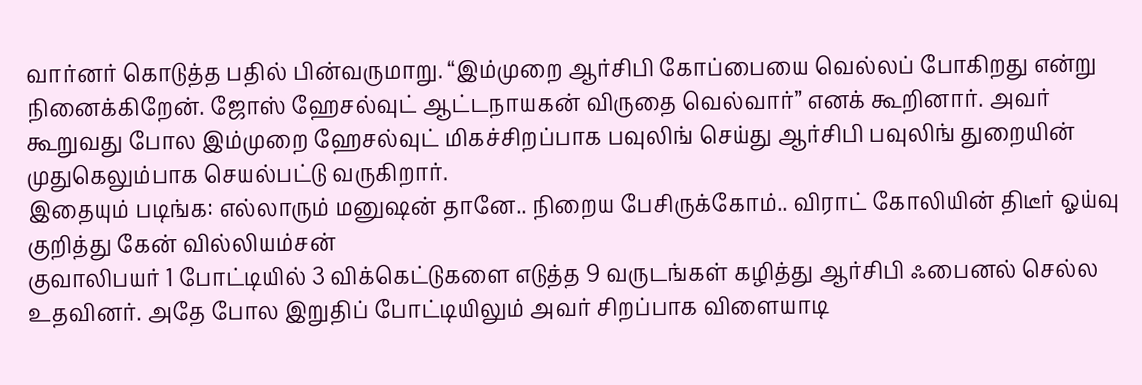வார்னர் கொடுத்த பதில் பின்வருமாறு. “இம்முறை ஆர்சிபி கோப்பையை வெல்லப் போகிறது என்று நினைக்கிறேன். ஜோஸ் ஹேசல்வுட் ஆட்டநாயகன் விருதை வெல்வார்” எனக் கூறினார். அவர் கூறுவது போல இம்முறை ஹேசல்வுட் மிகச்சிறப்பாக பவுலிங் செய்து ஆர்சிபி பவுலிங் துறையின் முதுகெலும்பாக செயல்பட்டு வருகிறார்.
இதையும் படிங்க: எல்லாரும் மனுஷன் தானே.. நிறைய பேசிருக்கோம்.. விராட் கோலியின் திடீர் ஓய்வு குறித்து கேன் வில்லியம்சன்
குவாலிபயர் 1 போட்டியில் 3 விக்கெட்டுகளை எடுத்த 9 வருடங்கள் கழித்து ஆர்சிபி ஃபைனல் செல்ல உதவினர். அதே போல இறுதிப் போட்டியிலும் அவர் சிறப்பாக விளையாடி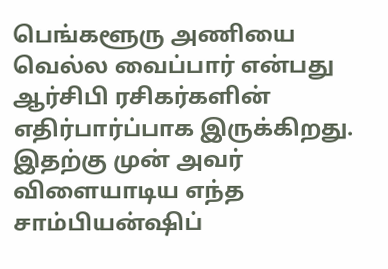பெங்களூரு அணியை வெல்ல வைப்பார் என்பது ஆர்சிபி ரசிகர்களின் எதிர்பார்ப்பாக இருக்கிறது. இதற்கு முன் அவர் விளையாடிய எந்த சாம்பியன்ஷிப்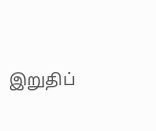இறுதிப்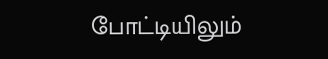போட்டியிலும்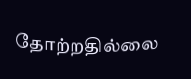தோற்றதில்லை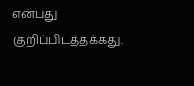என்பது குறிப்பிடத்தக்கது.